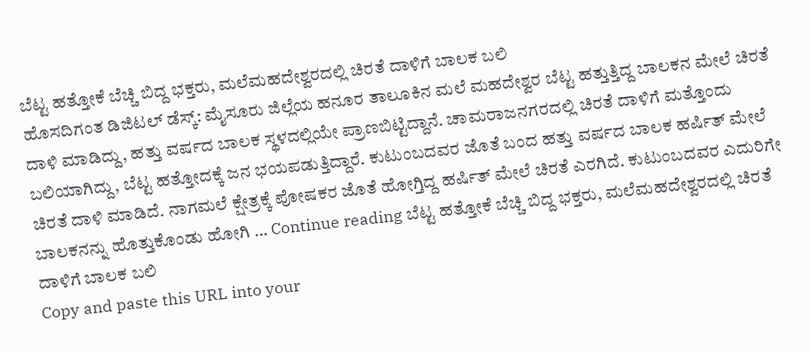ಬೆಟ್ಟ ಹತ್ತೋಕೆ ಬೆಚ್ಚಿ ಬಿದ್ದ ಭಕ್ತರು, ಮಲೆಮಹದೇಶ್ವರದಲ್ಲಿ ಚಿರತೆ ದಾಳಿಗೆ ಬಾಲಕ ಬಲಿ
ಹೊಸದಿಗಂತ ಡಿಜಿಟಲ್ ಡೆಸ್ಕ್: ಮೈಸೂರು ಜಿಲ್ಲೆಯ ಹನೂರ ತಾಲೂಕಿನ ಮಲೆ ಮಹದೇಶ್ವರ ಬೆಟ್ಟ ಹತ್ತುತ್ತಿದ್ದ ಬಾಲಕನ ಮೇಲೆ ಚಿರತೆ ದಾಳಿ ಮಾಡಿದ್ದು, ಹತ್ತು ವರ್ಷದ ಬಾಲಕ ಸ್ಥಳದಲ್ಲಿಯೇ ಪ್ರಾಣಬಿಟ್ಟಿದ್ದಾನೆ. ಚಾಮರಾಜನಗರದಲ್ಲಿ ಚಿರತೆ ದಾಳಿಗೆ ಮತ್ತೊಂದು ಬಲಿಯಾಗಿದ್ದು, ಬೆಟ್ಟ ಹತ್ತೋದಕ್ಕೆ ಜನ ಭಯಪಡುತ್ತಿದ್ದಾರೆ. ಕುಟುಂಬದವರ ಜೊತೆ ಬಂದ ಹತ್ತು ವರ್ಷದ ಬಾಲಕ ಹರ್ಷಿತ್ ಮೇಲೆ ಚಿರತೆ ದಾಳಿ ಮಾಡಿದೆ. ನಾಗಮಲೆ ಕ್ಷೇತ್ರಕ್ಕೆ ಪೋಷಕರ ಜೊತೆ ಹೋಗ್ತಿದ್ದ ಹರ್ಷಿತ್ ಮೇಲೆ ಚಿರತೆ ಎರಗಿದೆ. ಕುಟುಂಬದವರ ಎದುರಿಗೇ ಬಾಲಕನನ್ನು ಹೊತ್ತುಕೊಂಡು ಹೋಗಿ … Continue reading ಬೆಟ್ಟ ಹತ್ತೋಕೆ ಬೆಚ್ಚಿ ಬಿದ್ದ ಭಕ್ತರು, ಮಲೆಮಹದೇಶ್ವರದಲ್ಲಿ ಚಿರತೆ ದಾಳಿಗೆ ಬಾಲಕ ಬಲಿ
Copy and paste this URL into your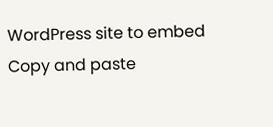WordPress site to embed
Copy and paste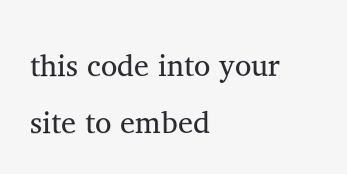this code into your site to embed